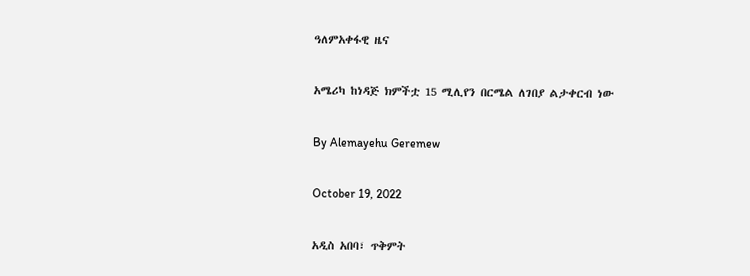ዓለምአቀፋዊ ዜና

አሜሪካ ከነዳጅ ክምችቷ 15 ሚሊየን በርሜል ለገበያ ልታቀርብ ነው

By Alemayehu Geremew

October 19, 2022

አዲስ አበባ፣ ጥቅምት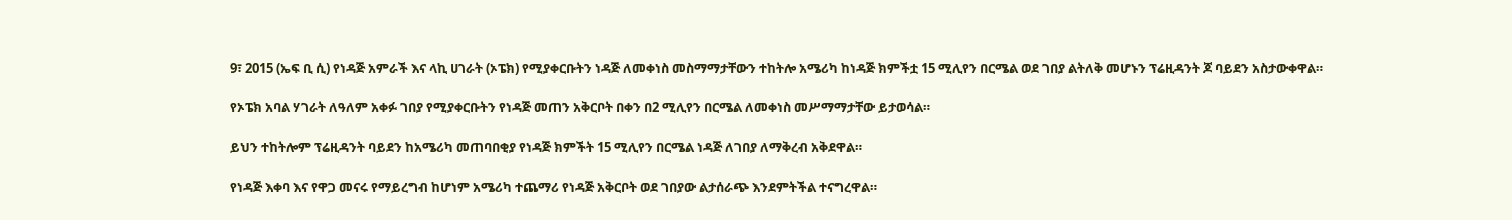9፣ 2015 (ኤፍ ቢ ሲ) የነዳጅ አምራች እና ላኪ ሀገራት (ኦፔክ) የሚያቀርቡትን ነዳጅ ለመቀነስ መስማማታቸውን ተከትሎ አሜሪካ ከነዳጅ ክምችቷ 15 ሚሊየን በርሜል ወደ ገበያ ልትለቅ መሆኑን ፕሬዚዳንት ጆ ባይደን አስታውቀዋል።

የኦፔክ አባል ሃገራት ለዓለም አቀፉ ገበያ የሚያቀርቡትን የነዳጅ መጠን አቅርቦት በቀን በ2 ሚሊየን በርሜል ለመቀነስ መሥማማታቸው ይታወሳል።

ይህን ተከትሎም ፕሬዚዳንት ባይደን ከአሜሪካ መጠባበቂያ የነዳጅ ክምችት 15 ሚሊየን በርሜል ነዳጅ ለገበያ ለማቅረብ አቅደዋል።

የነዳጅ እቀባ እና የዋጋ መናሩ የማይረግብ ከሆነም አሜሪካ ተጨማሪ የነዳጅ አቅርቦት ወደ ገበያው ልታሰራጭ እንደምትችል ተናግረዋል።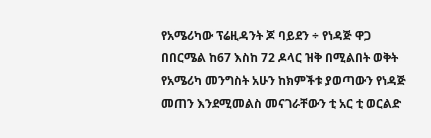የአሜሪካው ፕሬዚዳንት ጆ ባይደን ÷ የነዳጅ ዋጋ በበርሜል ከ67 እስከ 72 ዶላር ዝቅ በሚልበት ወቅት የአሜሪካ መንግስት አሁን ከክምችቱ ያወጣውን የነዳጅ መጠን እንደሚመልስ መናገራቸውን ቲ አር ቲ ወርልድ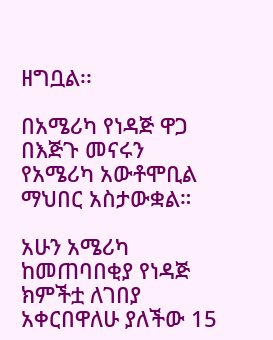ዘግቧል፡፡

በአሜሪካ የነዳጅ ዋጋ በእጅጉ መናሩን የአሜሪካ አውቶሞቢል ማህበር አስታውቋል።

አሁን አሜሪካ ከመጠባበቂያ የነዳጅ ክምችቷ ለገበያ አቀርበዋለሁ ያለችው 15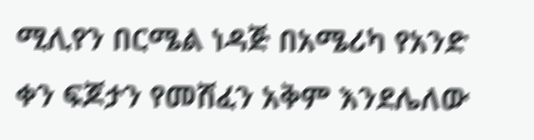ሚሊየን በርሜል ነዳጅ በአሜሪካ የአንድ ቀን ፍጆታን የመሸፈን አቅም እንደሌለው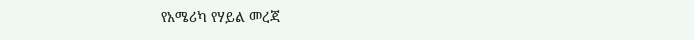የአሜሪካ የሃይል መረጃ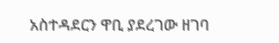አስተዳደርን ዋቢ ያደረገው ዘገባ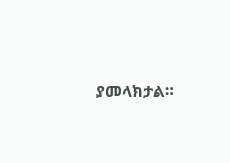ያመላክታል።